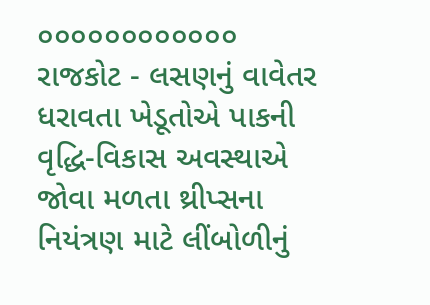૦૦૦૦૦૦૦૦૦૦૦૦
રાજકોટ - લસણનું વાવેતર ધરાવતા ખેડૂતોએ પાકની વૃદ્ધિ-વિકાસ અવસ્થાએ જોવા મળતા થ્રીપ્સના નિયંત્રણ માટે લીંબોળીનું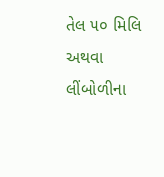તેલ ૫૦ મિલિ અથવા લીંબોળીના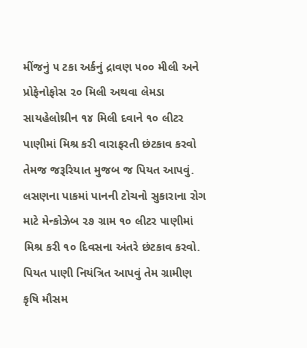મીંજનું ૫ ટકા અર્કનું દ્રાવણ ૫૦૦ મીલી અને પ્રોફેનોફોસ ૨૦ મિલી અથવા લેમડા સાયહેલોથ્રીન ૧૪ મિલી દવાને ૧૦ લીટર પાણીમાં મિશ્ર કરી વારાફરતી છંટકાવ કરવો તેમજ જરૂરિયાત મુજબ જ પિયત આપવું. લસણના પાકમાં પાનની ટોચનો સુકારાના રોગ માટે મેન્કોઝેબ ૨૭ ગ્રામ ૧૦ લીટર પાણીમાં મિશ્ર કરી ૧૦ દિવસના અંતરે છંટકાવ કરવો. પિયત પાણી નિયંત્રિત આપવું તેમ ગ્રામીણ કૃષિ મૌસમ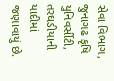સેવા વિભાગ, જુનાગઢ કૃષિ યુનિવર્સીટી, તરઘડીયાની યાદીમાં જણાવાયું છે.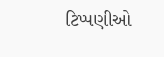ટિપ્પણીઓ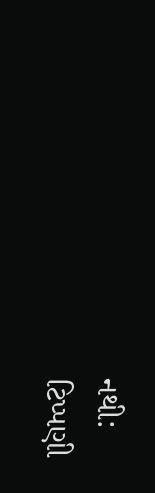નથી:
ટિપ્પણી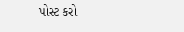પોસ્ટ કરો